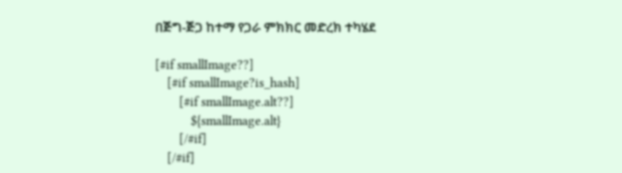በጅግ-ጅጋ ከተማ የጋራ ምክክር መድረክ ተካሄደ

[#if smallImage??]
    [#if smallImage?is_hash]
        [#if smallImage.alt??]
            ${smallImage.alt}
        [/#if]
    [/#if]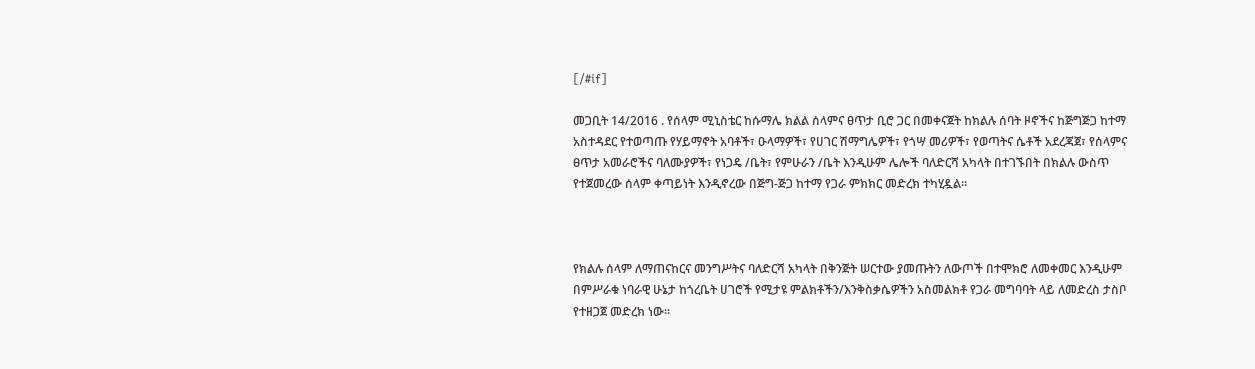[/#if]

መጋቢት 14/2016 . የሰላም ሚኒስቴር ከሱማሌ ክልል ሰላምና ፀጥታ ቢሮ ጋር በመቀናጀት ከክልሉ ሰባት ዞኖችና ከጅግጅጋ ከተማ  አስተዳደር የተወጣጡ የሃይማኖት አባቶች፣ ዑላማዎች፣ የሀገር ሽማግሌዎች፣ የጎሣ መሪዎች፣ የወጣትና ሴቶች አደረጃጀ፣ የሰላምና ፀጥታ አመራሮችና ባለሙያዎች፣ የነጋዴ /ቤት፣ የምሁራን /ቤት እንዲሁም ሌሎች ባለድርሻ አካላት በተገኙበት በክልሉ ውስጥ የተጀመረው ሰላም ቀጣይነት እንዲኖረው በጅግ-ጅጋ ከተማ የጋራ ምክክር መድረክ ተካሂዷል፡፡



የክልሉ ሰላም ለማጠናከርና መንግሥትና ባለድርሻ አካላት በቅንጅት ሠርተው ያመጡትን ለውጦች በተሞክሮ ለመቀመር እንዲሁም በምሥራቁ ነባራዊ ሁኔታ ከጎረቤት ሀገሮች የሚታዩ ምልክቶችን/እንቅስቃሴዎችን አስመልክቶ የጋራ መግባባት ላይ ለመድረስ ታስቦ የተዘጋጀ መድረክ ነው፡፡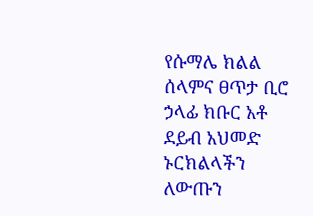የሱማሌ ክልል ሰላምና ፀጥታ ቢሮ ኃላፊ ክቡር አቶ ደይብ አህመድ ኑርክልላችን ለውጡን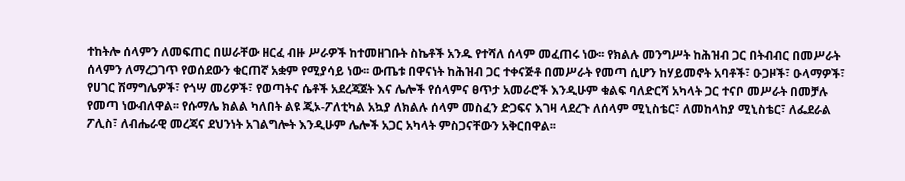ተከትሎ ሰላምን ለመፍጠር በሠራቸው ዘርፈ ብዙ ሥራዎች ከተመዘገቡት ስኬቶች አንዱ የተሻለ ሰላም መፈጠሩ ነው፡፡ የክልሉ መንግሥት ከሕዝብ ጋር በትብብር በመሥራት ሰላምን ለማረጋገጥ የወሰደውን ቁርጠኛ አቋም የሚያሳይ ነው፡፡ ውጤቱ በዋናነት ከሕዝብ ጋር ተቀናጅቶ በመሥራት የመጣ ሲሆን ከሃይመኖት አባቶች፣ ዑጋዞች፣ ዑላማዎች፣ የሀገር ሽማግሌዎች፣ የጎሣ መሪዎች፣ የወጣትና ሴቶች አደረጃጀት እና ሌሎች የሰላምና ፀጥታ አመራሮች እንዲሁም ቁልፍ ባለድርሻ አካላት ጋር ተናቦ መሥራት በመቻሉ የመጣ ነውብለዋል፡፡ የሱማሌ ክልል ካለበት ልዩ ጂኦ-ፖለቲካል አኳያ ለክልሉ ሰላም መስፈን ድጋፍና እገዛ ላደረጉ ለሰላም ሚኒስቴር፣ ለመከላከያ ሚኒስቴር፣ ለፌደራል ፖሊስ፣ ለብሔራዊ መረጃና ደህንነት አገልግሎት እንዲሁም ሌሎች አጋር አካላት ምስጋናቸውን አቅርበዋል፡፡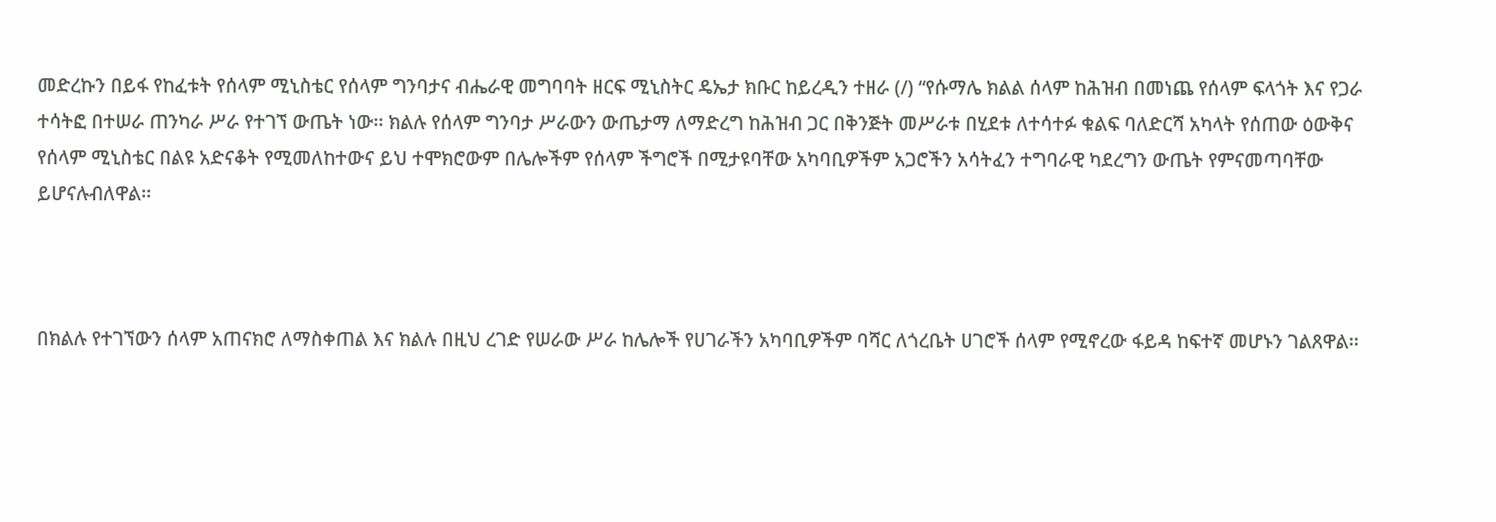መድረኩን በይፋ የከፈቱት የሰላም ሚኒስቴር የሰላም ግንባታና ብሔራዊ መግባባት ዘርፍ ሚኒስትር ዴኤታ ክቡር ከይረዲን ተዘራ (/) “የሱማሌ ክልል ሰላም ከሕዝብ በመነጨ የሰላም ፍላጎት እና የጋራ ተሳትፎ በተሠራ ጠንካራ ሥራ የተገኘ ውጤት ነው፡፡ ክልሉ የሰላም ግንባታ ሥራውን ውጤታማ ለማድረግ ከሕዝብ ጋር በቅንጅት መሥራቱ በሂደቱ ለተሳተፉ ቁልፍ ባለድርሻ አካላት የሰጠው ዕውቅና የሰላም ሚኒስቴር በልዩ አድናቆት የሚመለከተውና ይህ ተሞክሮውም በሌሎችም የሰላም ችግሮች በሚታዩባቸው አካባቢዎችም አጋሮችን አሳትፈን ተግባራዊ ካደረግን ውጤት የምናመጣባቸው ይሆናሉብለዋል፡፡



በክልሉ የተገኘውን ሰላም አጠናክሮ ለማስቀጠል እና ክልሉ በዚህ ረገድ የሠራው ሥራ ከሌሎች የሀገራችን አካባቢዎችም ባሻር ለጎረቤት ሀገሮች ሰላም የሚኖረው ፋይዳ ከፍተኛ መሆኑን ገልጸዋል፡፡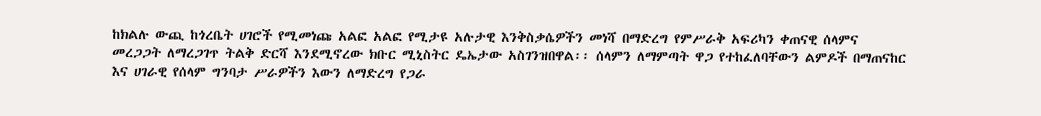ከክልሉ ውጪ ከጎረቤት ሀገሮች የሚመነጩ አልፎ አልፎ የሚታዩ አሉታዊ እንቅስቃሴዎችን መነሻ በማድረግ የምሥራቅ አፍሪካን ቀጠናዊ ሰላምና መረጋጋት ለማረጋገጥ ትልቅ ድርሻ እንደሚኖረው ክቡር ሚኒስትር ዴኤታው አስገንዝበዋል፡፡ ሰላምን ለማምጣት ዋጋ የተከፈለባቸውን ልምዶች በማጠናከር እና ሀገራዊ የሰላም ግንባታ ሥራዎችን እውን ለማድረግ የጋራ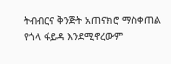ትብብርና ቅንጅት አጠናክሮ ማስቀጠል የጎላ ፋይዳ እንደሚኖረውም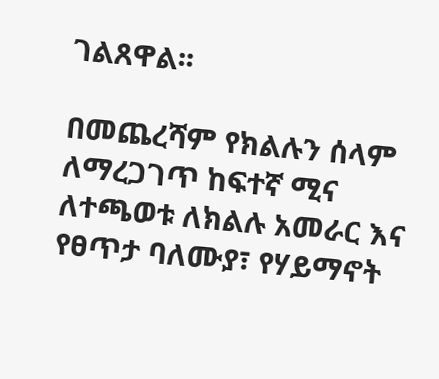ገልጸዋል፡፡

በመጨረሻም የክልሉን ሰላም ለማረጋገጥ ከፍተኛ ሚና ለተጫወቱ ለክልሉ አመራር እና የፀጥታ ባለሙያ፣ የሃይማኖት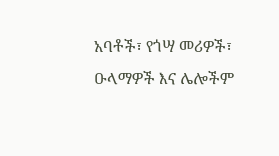አባቶች፣ የጎሣ መሪዎች፣ ዑላማዎች እና ሌሎችም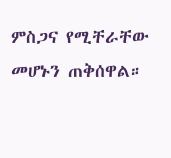ምስጋና የሚቸራቸው መሆኑን ጠቅሰዋል።